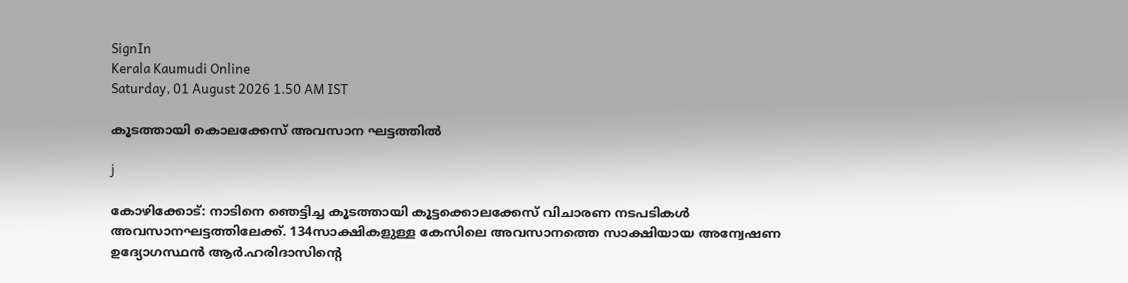SignIn
Kerala Kaumudi Online
Saturday, 01 August 2026 1.50 AM IST

കൂടത്തായി കൊലക്കേസ് അവസാന ഘട്ടത്തിൽ

j

കോഴിക്കോട്: നാടിനെ ഞെട്ടിച്ച കൂടത്തായി കൂട്ടക്കൊലക്കേസ് വിചാരണ നടപടികൾ അവസാനഘട്ടത്തിലേക്ക്. 134സാക്ഷികളുള്ള കേസിലെ അവസാനത്തെ സാക്ഷിയായ അന്വേഷണ ഉദ്യോഗസ്ഥൻ ആർ.ഹരിദാസിന്റെ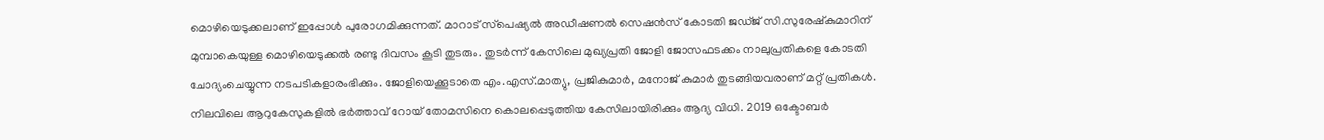മൊഴിയെടുക്കലാണ് ഇപ്പോൾ പുരോഗമിക്കുന്നത്. മാറാട് സ്‌പെഷ്യൽ അഡീഷണൽ സെഷൻസ് കോടതി ജഡ്ജ് സി.സുരേഷ്‌കുമാറിന് മുമ്പാകെയുള്ള മൊഴിയെടുക്കൽ രണ്ടു ദിവസം കൂടി തുടരും. തുടർന്ന് കേസിലെ മുഖ്യപ്രതി ജോളി ജോസഫടക്കം നാലുപ്രതികളെ കോടതി ചോദ്യംചെയ്യുന്ന നടപടികളാരംഭിക്കും. ജോളിയെക്കൂടാതെ എം.എസ്.മാത്യു, പ്രജികുമാർ, മനോജ് കുമാർ തുടങ്ങിയവരാണ് മറ്റ് പ്രതികൾ. നിലവിലെ ആറുകേസുകളിൽ ഭർത്താവ് റോയ്‌ തോമസിനെ കൊലപ്പെടുത്തിയ കേസിലായിരിക്കും ആദ്യ വിധി. 2019 ഒക്ടോബർ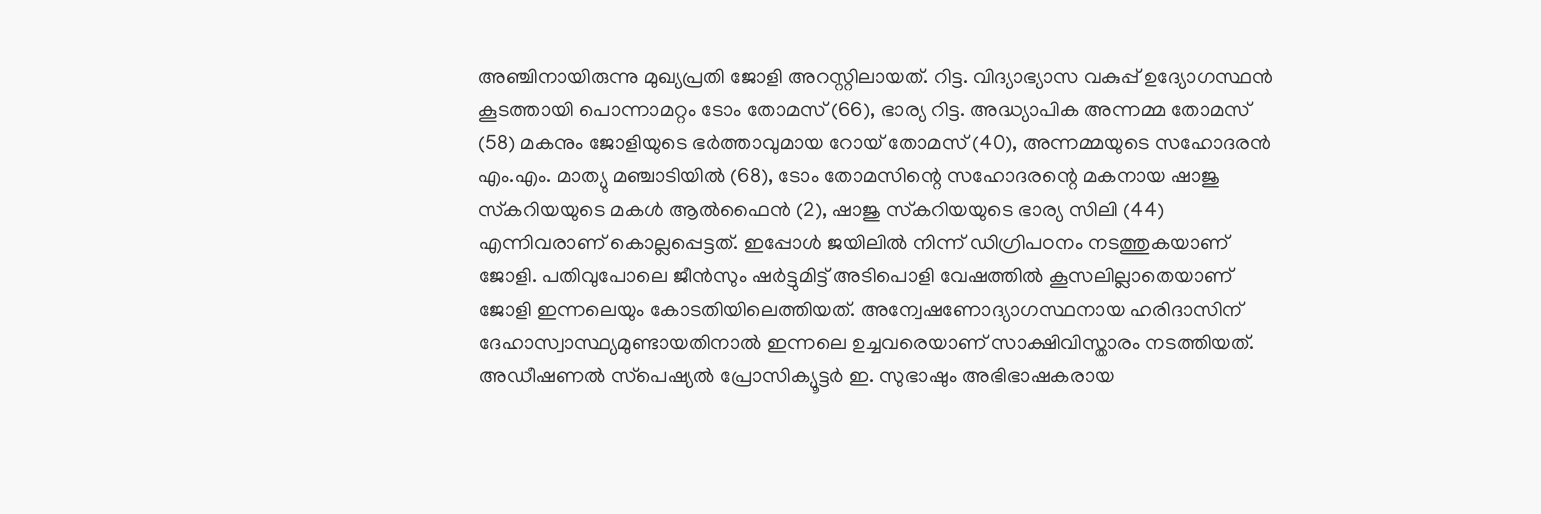അഞ്ചിനായിരുന്നു മുഖ്യപ്രതി ജോളി അറസ്റ്റിലായത്. റിട്ട. വിദ്യാഭ്യാസ വകുപ്പ് ഉദ്യോഗസ്ഥൻ കൂടത്തായി പൊന്നാമറ്റം ടോം തോമസ് (66), ഭാര്യ റിട്ട. അദ്ധ്യാപിക അന്നമ്മ തോമസ് (58) മകനും ജോളിയുടെ ഭർത്താവുമായ റോയ് തോമസ് (40), അന്നമ്മയുടെ സഹോദരൻ എം.എം. മാത്യു മഞ്ചാടിയിൽ (68), ടോം തോമസിന്റെ സഹോദരന്റെ മകനായ ഷാജു സ്‌കറിയയുടെ മകൾ ആൽഫൈൻ (2), ഷാജു സ്‌കറിയയുടെ ഭാര്യ സിലി (44) എന്നിവരാണ് കൊല്ലപ്പെട്ടത്. ഇപ്പോൾ ജയിലിൽ നിന്ന് ഡിഗ്രിപഠനം നടത്തുകയാണ് ജോളി. പതിവുപോലെ ജീൻസും ഷർട്ടുമിട്ട് അടിപൊളി വേഷത്തിൽ കൂസലില്ലാതെയാണ് ജോളി ഇന്നലെയും കോടതിയിലെത്തിയത്. അന്വേഷണോദ്യാഗസ്ഥനായ ഹരിദാസിന് ദേഹാസ്വാസ്ഥ്യമുണ്ടായതിനാൽ ഇന്നലെ ഉച്ചവരെയാണ് സാക്ഷിവിസ്താരം നടത്തിയത്. അഡീഷണൽ സ്‌പെഷ്യൽ പ്രോസിക്യൂട്ടർ ഇ. സുഭാഷും അഭിഭാഷകരായ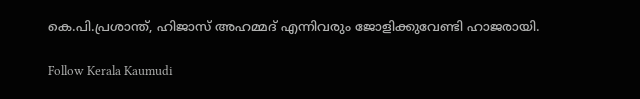കെ.പി.പ്രശാന്ത്, ഹിജാസ് അഹമ്മദ് എന്നിവരും ജോളിക്കുവേണ്ടി ഹാജരായി.

Follow Kerala Kaumudi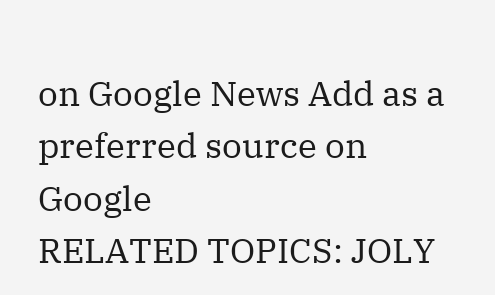on Google News Add as a preferred source on Google
RELATED TOPICS: JOLY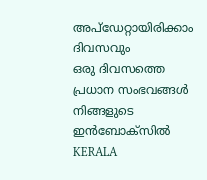അപ്ഡേറ്റായിരിക്കാം ദിവസവും
ഒരു ദിവസത്തെ പ്രധാന സംഭവങ്ങൾ നിങ്ങളുടെ ഇൻബോക്സിൽ
KERALA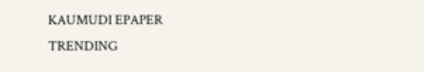KAUMUDI EPAPER
TRENDING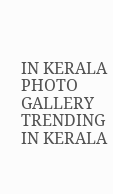IN KERALA
PHOTO GALLERY
TRENDING IN KERALA